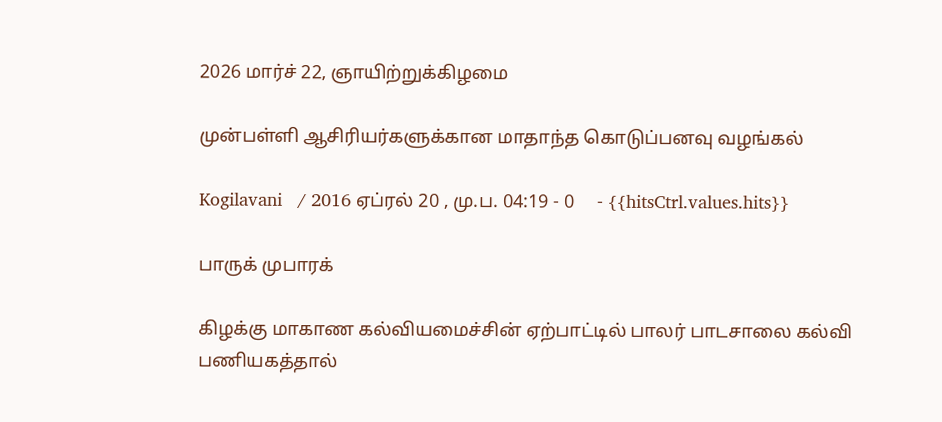2026 மார்ச் 22, ஞாயிற்றுக்கிழமை

முன்பள்ளி ஆசிரியர்களுக்கான மாதாந்த கொடுப்பனவு வழங்கல்

Kogilavani   / 2016 ஏப்ரல் 20 , மு.ப. 04:19 - 0     - {{hitsCtrl.values.hits}}

பாருக் முபாரக்

கிழக்கு மாகாண கல்வியமைச்சின் ஏற்பாட்டில் பாலர் பாடசாலை கல்வி பணியகத்தால்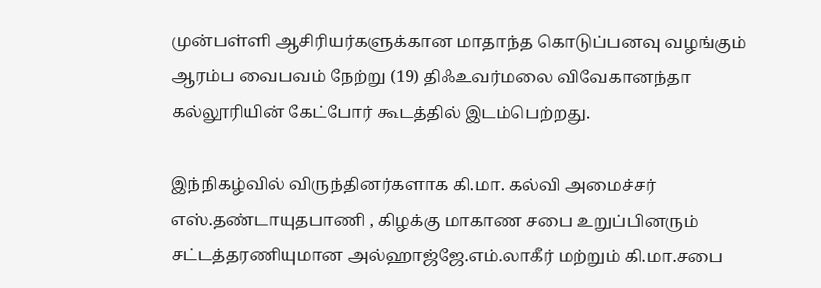முன்பள்ளி ஆசிரியர்களுக்கான மாதாந்த கொடுப்பனவு வழங்கும் ஆரம்ப வைபவம் நேற்று (19) திஃஉவர்மலை விவேகானந்தா கல்லூரியின் கேட்போர் கூடத்தில் இடம்பெற்றது.

இந்நிகழ்வில் விருந்தினர்களாக கி.மா. கல்வி அமைச்சர் எஸ்.தண்டாயுதபாணி , கிழக்கு மாகாண சபை உறுப்பினரும் சட்டத்தரணியுமான அல்ஹாஜ்ஜே.எம்.லாகீர் மற்றும் கி.மா.சபை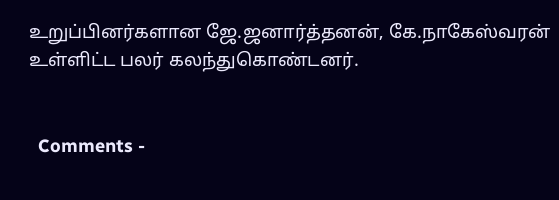உறுப்பினர்களான ஜே.ஜனார்த்தனன், கே.நாகேஸ்வரன்  உள்ளிட்ட பலர் கலந்துகொண்டனர்.


  Comments -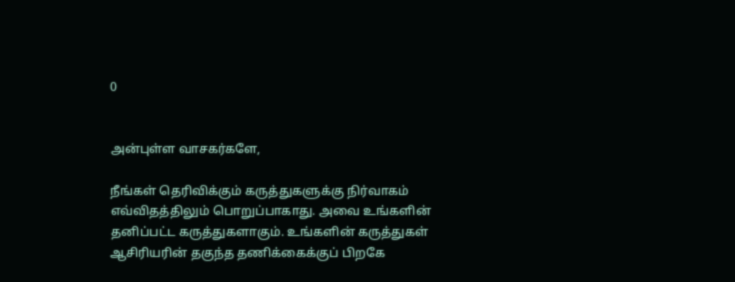0


அன்புள்ள வாசகர்களே,

நீங்கள் தெரிவிக்கும் கருத்துகளுக்கு நிர்வாகம் எவ்விதத்திலும் பொறுப்பாகாது. அவை உங்களின் தனிப்பட்ட கருத்துகளாகும். உங்களின் கருத்துகள் ஆசிரியரின் தகுந்த தணிக்கைக்குப் பிறகே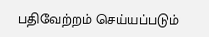பதிவேற்றம் செய்யப்படும்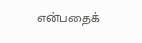என்பதைக்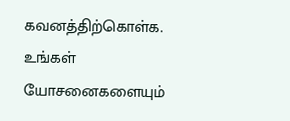கவனத்திற்கொள்க. உங்கள் யோசனைகளையும்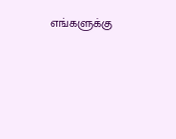எங்களுக்கு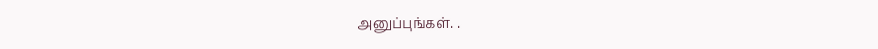அனுப்புங்கள். .